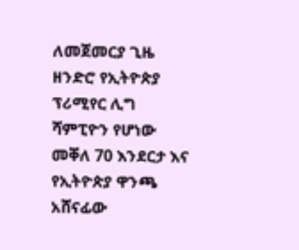ለመጀመርያ ጊዜ ዘንድሮ የኢትዮጵያ ፕሪሚየር ሊግ ሻምፒዮን የሆነው መቐለ 70 እንደርታ እና የኢትዮጵያ ዋንጫ አሸናፊው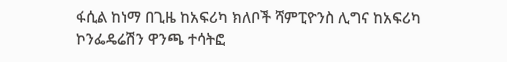ፋሲል ከነማ በጊዜ ከአፍሪካ ክለቦች ሻምፒዮንስ ሊግና ከአፍሪካ ኮንፌዴሬሽን ዋንጫ ተሳትፎ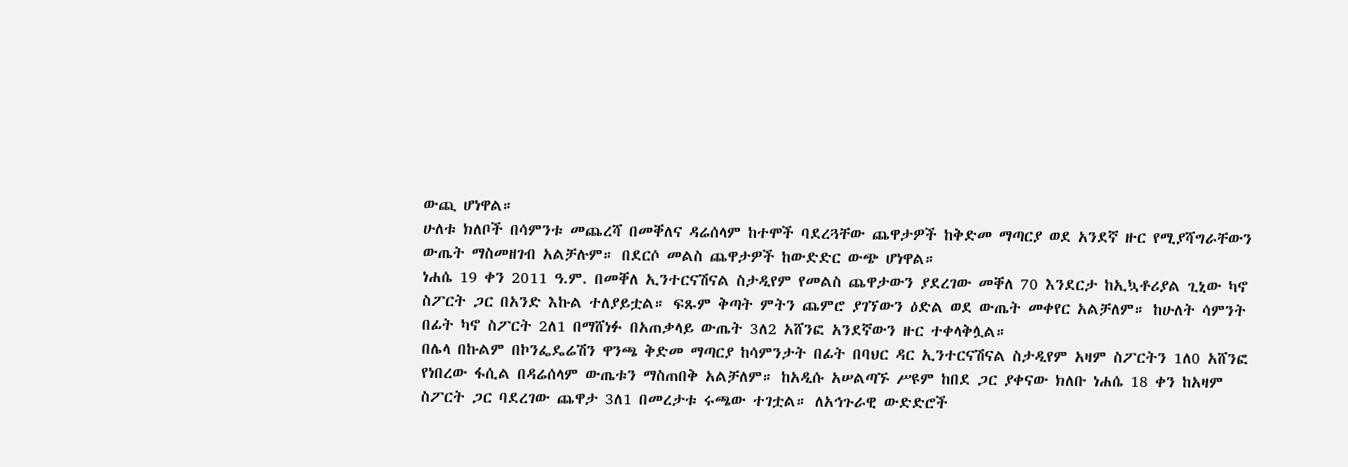ውጪ ሆነዋል።
ሁለቱ ክለቦች በሳምንቱ መጨረሻ በመቐለና ዳሬሰላም ከተሞች ባደረጓቸው ጨዋታዎች ከቅድመ ማጣርያ ወደ አንደኛ ዙር የሚያሻግራቸውን ውጤት ማስመዘገብ አልቻሉም። በደርሶ መልስ ጨዋታዎች ከውድድር ውጭ ሆነዋል።
ነሐሴ 19 ቀን 2011 ዓ.ም. በመቐለ ኢንተርናሽናል ስታዲየም የመልስ ጨዋታውን ያደረገው መቐለ 70 እንደርታ ከኢኳቶሪያል ጊኒው ካኖ ስፖርት ጋር በአንድ እኩል ተለያይቷል። ፍጹም ቅጣት ምትን ጨምሮ ያገኘውን ዕድል ወደ ውጤት መቀየር አልቻለም። ከሁለት ሳምንት በፊት ካኖ ስፖርት 2ለ1 በማሸነፉ በአጠቃላይ ውጤት 3ለ2 አሸንፎ አንደኛውን ዙር ተቀላቅሏል።
በሌላ በኩልም በኮንፌዴሬሽን ዋንጫ ቅድመ ማጣርያ ከሳምንታት በፊት በባህር ዳር ኢንተርናሽናል ስታዲየም አዛም ስፖርትን 1ለ0 አሸንፎ የነበረው ፋሲል በዳሬሰላም ውጤቱን ማስጠበቅ አልቻለም። ከአዲሱ አሠልጣኙ ሥዩም ከበደ ጋር ያቀናው ክለቡ ነሐሴ 18 ቀን ከአዛም ስፖርት ጋር ባደረገው ጨዋታ 3ለ1 በመረታቱ ሩጫው ተገቷል። ለአኅጉራዊ ውድድሮች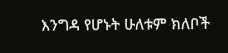እንግዳ የሆኑት ሁለቱም ክለቦች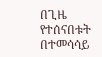በጊዜ የተሰናበቱት በተመሳሳይ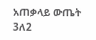አጠቃላይ ውጤት 3ለ2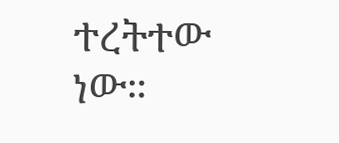ተረትተው ነው።